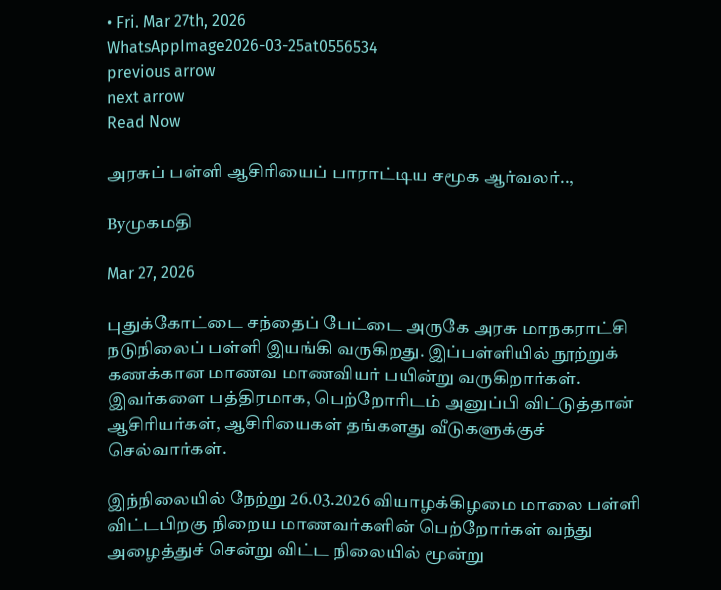• Fri. Mar 27th, 2026
WhatsAppImage2026-03-25at0556534
previous arrow
next arrow
Read Now

அரசுப் பள்ளி ஆசிரியைப் பாராட்டிய சமூக ஆர்வலர்..,

Byமுகமதி

Mar 27, 2026

புதுக்கோட்டை சந்தைப் பேட்டை அருகே அரசு மாநகராட்சி நடுநிலைப் பள்ளி இயங்கி வருகிறது. இப்பள்ளியில் நூற்றுக் கணக்கான மாணவ மாணவியர் பயின்று வருகிறார்கள். இவர்களை பத்திரமாக, பெற்றோரிடம் அனுப்பி விட்டுத்தான் ஆசிரியர்கள், ஆசிரியைகள் தங்களது வீடுகளுக்குச் செல்வார்கள்.

இந்நிலையில் நேற்று 26.03.2026 வியாழக்கிழமை மாலை பள்ளி விட்டபிறகு நிறைய மாணவர்களின் பெற்றோர்கள் வந்து அழைத்துச் சென்று விட்ட நிலையில் மூன்று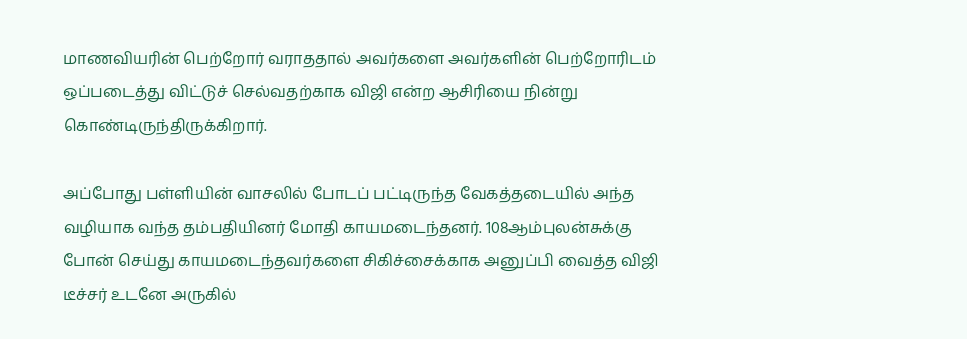மாணவியரின் பெற்றோர் வராததால் அவர்களை அவர்களின் பெற்றோரிடம் ஒப்படைத்து விட்டுச் செல்வதற்காக விஜி என்ற ஆசிரியை நின்று கொண்டிருந்திருக்கிறார்.

அப்போது பள்ளியின் வாசலில் போடப் பட்டிருந்த வேகத்தடையில் அந்த வழியாக வந்த தம்பதியினர் மோதி காயமடைந்தனர். 108ஆம்புலன்சுக்கு போன் செய்து காயமடைந்தவர்களை சிகிச்சைக்காக அனுப்பி வைத்த விஜி டீச்சர் உடனே அருகில்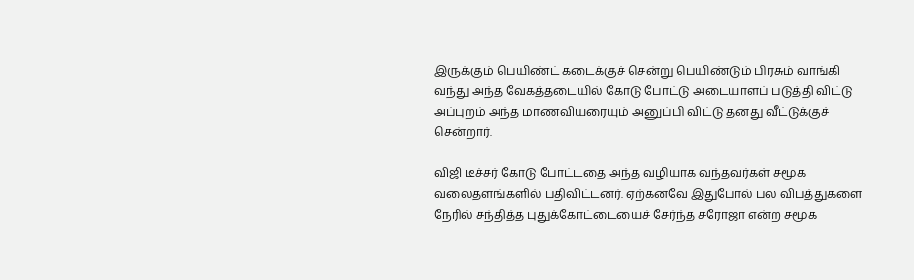இருக்கும் பெயிண்ட் கடைக்குச் சென்று பெயிண்டும் பிரசும் வாங்கி வந்து அந்த வேகத்தடையில் கோடு போட்டு அடையாளப் படுத்தி விட்டு அப்புறம் அந்த மாணவியரையும் அனுப்பி விட்டு தனது வீட்டுக்குச் சென்றார்.

விஜி டீச்சர் கோடு போட்டதை அந்த வழியாக வந்தவர்கள் சமூக வலைதளங்களில் பதிவிட்டனர். ஏற்கனவே இதுபோல் பல விபத்துகளை நேரில் சந்தித்த புதுக்கோட்டையைச் சேர்ந்த சரோஜா என்ற சமூக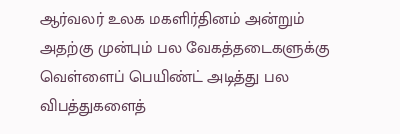ஆர்வலர் உலக மகளிர்தினம் அன்றும் அதற்கு முன்பும் பல வேகத்தடைகளுக்கு வெள்ளைப் பெயிண்ட் அடித்து பல விபத்துகளைத்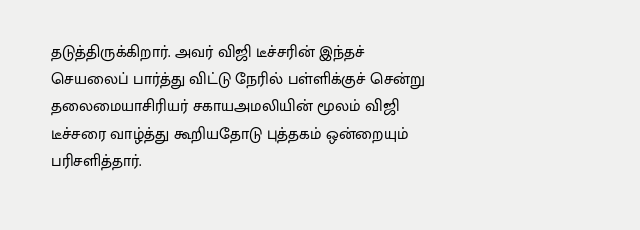தடுத்திருக்கிறார். அவர் விஜி டீச்சரின் இந்தச் செயலைப் பார்த்து விட்டு நேரில் பள்ளிக்குச் சென்று தலைமையாசிரியர் சகாயஅமலியின் மூலம் விஜி டீச்சரை வாழ்த்து கூறியதோடு புத்தகம் ஒன்றையும் பரிசளித்தார்.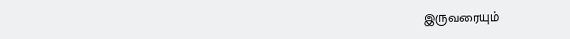இருவரையும்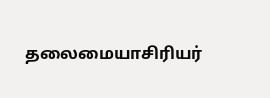தலைமையாசிரியர்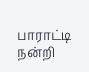பாராட்டி நன்றி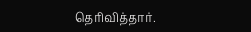தெரிவித்தார்.